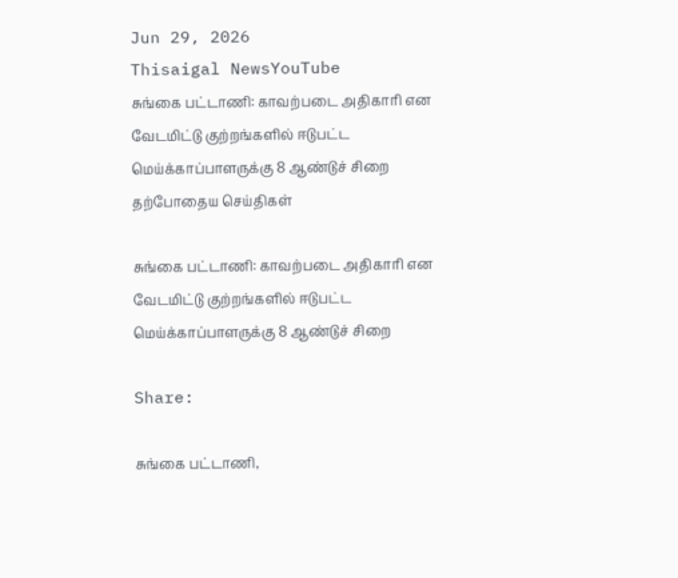Jun 29, 2026
Thisaigal NewsYouTube
சுங்கை பட்டாணி: காவற்படை அதிகாரி என வேடமிட்டு குற்றங்களில் ஈடுபட்ட மெய்க்காப்பாளருக்கு 8 ஆண்டுச் சிறை
தற்போதைய செய்திகள்

சுங்கை பட்டாணி: காவற்படை அதிகாரி என வேடமிட்டு குற்றங்களில் ஈடுபட்ட மெய்க்காப்பாளருக்கு 8 ஆண்டுச் சிறை

Share:

சுங்கை பட்டாணி,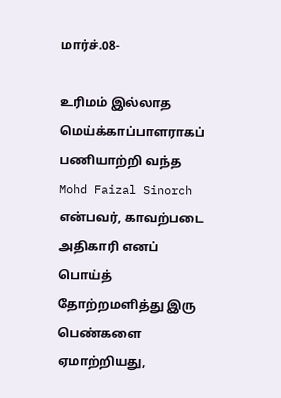மார்ச்.08-

உரிமம் இல்லாத மெய்க்காப்பாளராகப் பணியாற்றி வந்த Mohd Faizal Sinorch என்பவர், காவற்படை அதிகாரி எனப் பொய்த் தோற்றமளித்து இரு பெண்களை ஏமாற்றியது,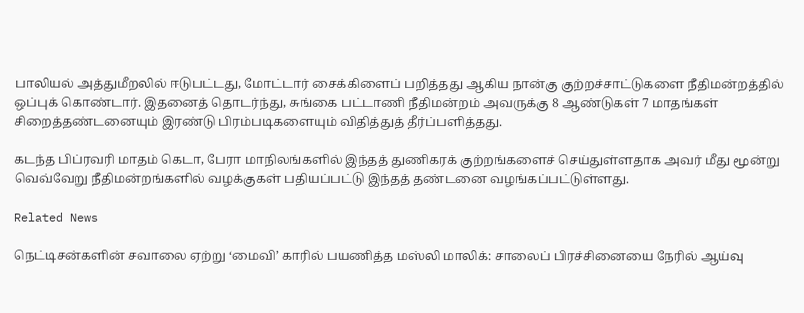பாலியல் அத்துமீறலில் ஈடுபட்டது, மோட்டார் சைக்கிளைப் பறித்தது ஆகிய நான்கு குற்றச்சாட்டுகளை நீதிமன்றத்தில் ஒப்புக் கொண்டார். இதனைத் தொடர்ந்து, சுங்கை பட்டாணி நீதிமன்றம் அவருக்கு 8 ஆண்டுகள் 7 மாதங்கள் சிறைத்தண்டனையும் இரண்டு பிரம்படிகளையும் விதித்துத் தீர்ப்பளித்தது.

கடந்த பிப்ரவரி மாதம் கெடா, பேரா மாநிலங்களில் இந்தத் துணிகரக் குற்றங்களைச் செய்துள்ளதாக அவர் மீது மூன்று வெவ்வேறு நீதிமன்றங்களில் வழக்குகள் பதியப்பட்டு இந்தத் தண்டனை வழங்கப்பட்டுள்ளது.

Related News

நெட்டிசன்களின் சவாலை ஏற்று ‘மைவி’ காரில் பயணித்த மஸ்லி மாலிக்: சாலைப் பிரச்சினையை நேரில் ஆய்வு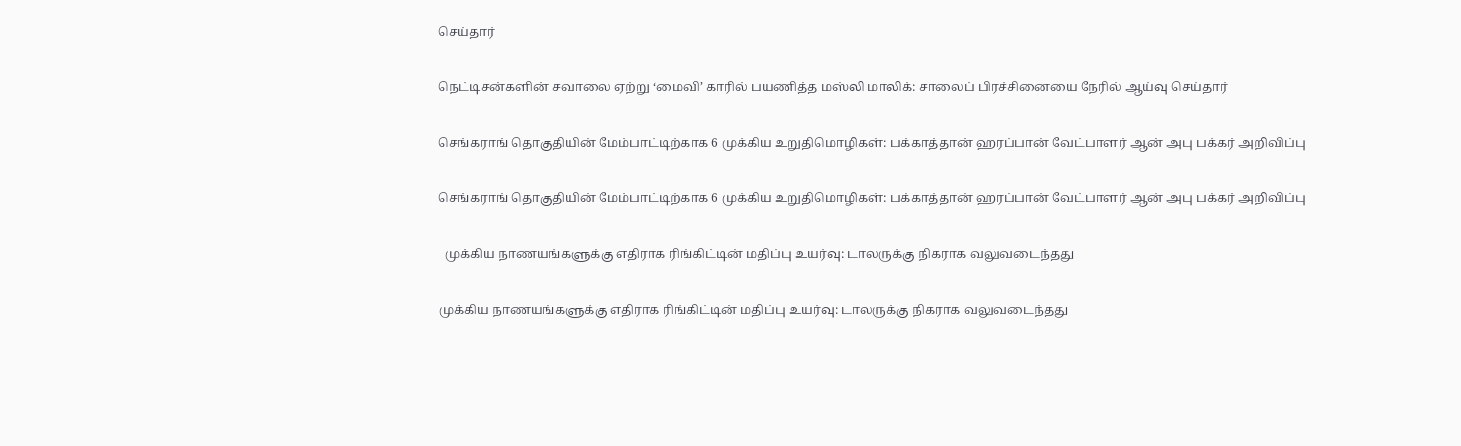செய்தார்

நெட்டிசன்களின் சவாலை ஏற்று ‘மைவி’ காரில் பயணித்த மஸ்லி மாலிக்: சாலைப் பிரச்சினையை நேரில் ஆய்வு செய்தார்

செங்கராங் தொகுதியின் மேம்பாட்டிற்காக 6 முக்கிய உறுதிமொழிகள்: பக்காத்தான் ஹரப்பான் வேட்பாளர் ஆன் அபு பக்கர் அறிவிப்பு

செங்கராங் தொகுதியின் மேம்பாட்டிற்காக 6 முக்கிய உறுதிமொழிகள்: பக்காத்தான் ஹரப்பான் வேட்பாளர் ஆன் அபு பக்கர் அறிவிப்பு

  முக்கிய நாணயங்களுக்கு எதிராக ரிங்கிட்டின் மதிப்பு உயர்வு: டாலருக்கு நிகராக வலுவடைந்தது

முக்கிய நாணயங்களுக்கு எதிராக ரிங்கிட்டின் மதிப்பு உயர்வு: டாலருக்கு நிகராக வலுவடைந்தது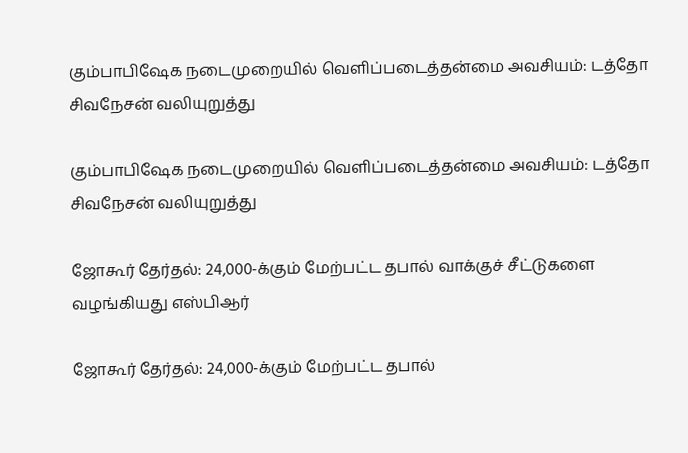கும்பாபிஷேக நடைமுறையில் வெளிப்படைத்தன்மை அவசியம்: டத்தோ சிவநேசன் வலியுறுத்து

கும்பாபிஷேக நடைமுறையில் வெளிப்படைத்தன்மை அவசியம்: டத்தோ சிவநேசன் வலியுறுத்து

ஜோகூர் தேர்தல்: 24,000-க்கும் மேற்பட்ட தபால் வாக்குச் சீட்டுகளை வழங்கியது எஸ்பிஆர்

ஜோகூர் தேர்தல்: 24,000-க்கும் மேற்பட்ட தபால்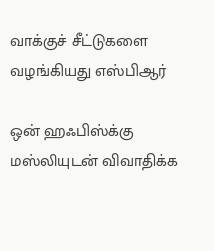வாக்குச் சீட்டுகளை வழங்கியது எஸ்பிஆர்

ஒன் ஹஃபிஸ்க்கு மஸ்லியுடன் விவாதிக்க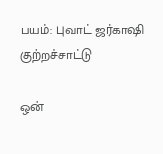பயம்: புவாட் ஜர்காஷி குற்றச்சாட்டு

ஒன்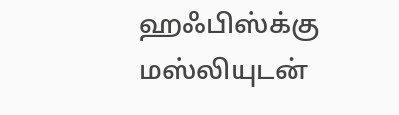ஹஃபிஸ்க்கு மஸ்லியுடன்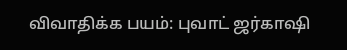விவாதிக்க பயம்: புவாட் ஜர்காஷி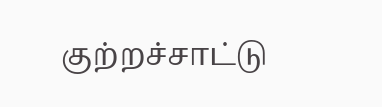குற்றச்சாட்டு